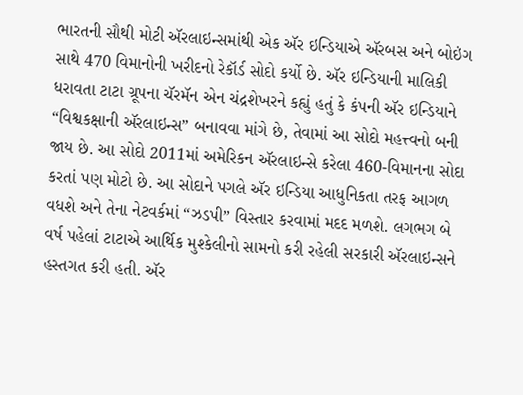ભારતની સૌથી મોટી ઍરલાઇન્સમાંથી એક ઍર ઇન્ડિયાએ ઍરબસ અને બોઇંગ સાથે 470 વિમાનોની ખરીદનો રેકૉર્ડ સોદો કર્યો છે. ઍર ઇન્ડિયાની માલિકી ધરાવતા ટાટા ગ્રૂપના ચૅરમૅન એન ચંદ્રશેખરને કહ્યું હતું કે કંપની ઍર ઇન્ડિયાને “વિશ્વકક્ષાની ઍરલાઇન્સ” બનાવવા માંગે છે, તેવામાં આ સોદો મહત્ત્વનો બની જાય છે. આ સોદો 2011માં અમેરિકન ઍરલાઇન્સે કરેલા 460-વિમાનના સોદા કરતાં પણ મોટો છે. આ સોદાને પગલે ઍર ઇન્ડિયા આધુનિકતા તરફ આગળ વધશે અને તેના નેટવર્કમાં “ઝડપી” વિસ્તાર કરવામાં મદદ મળશે. લગભગ બે વર્ષ પહેલાં ટાટાએ આર્થિક મુશ્કેલીનો સામનો કરી રહેલી સરકારી ઍરલાઇન્સને હસ્તગત કરી હતી. ઍર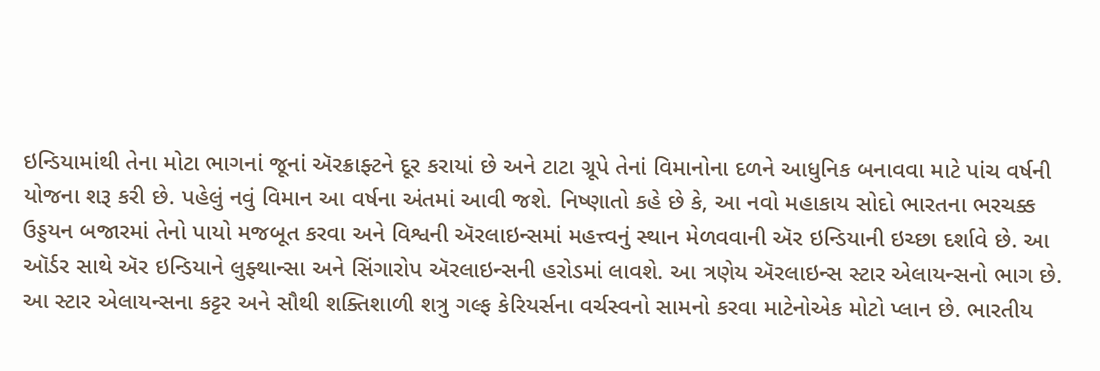ઇન્ડિયામાંથી તેના મોટા ભાગનાં જૂનાં ઍરક્રાફ્ટને દૂર કરાયાં છે અને ટાટા ગ્રૂપે તેનાં વિમાનોના દળને આધુનિક બનાવવા માટે પાંચ વર્ષની યોજના શરૂ કરી છે. પહેલું નવું વિમાન આ વર્ષના અંતમાં આવી જશે. નિષ્ણાતો કહે છે કે, આ નવો મહાકાય સોદો ભારતના ભરચક્ક ઉડ્ડયન બજારમાં તેનો પાયો મજબૂત કરવા અને વિશ્વની ઍરલાઇન્સમાં મહત્ત્વનું સ્થાન મેળવવાની ઍર ઇન્ડિયાની ઇચ્છા દર્શાવે છે. આ ઑર્ડર સાથે ઍર ઇન્ડિયાને લુફ્થાન્સા અને સિંગારોપ ઍરલાઇન્સની હરોડમાં લાવશે. આ ત્રણેય ઍરલાઇન્સ સ્ટાર એલાયન્સનો ભાગ છે. આ સ્ટાર એલાયન્સના કટ્ટર અને સૌથી શક્તિશાળી શત્રુ ગલ્ફ કેરિયર્સના વર્ચસ્વનો સામનો કરવા માટેનોએક મોટો પ્લાન છે. ભારતીય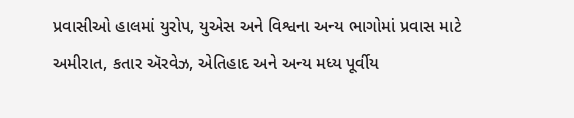પ્રવાસીઓ હાલમાં યુરોપ, યુએસ અને વિશ્વના અન્ય ભાગોમાં પ્રવાસ માટે અમીરાત, કતાર ઍરવેઝ, એતિહાદ અને અન્ય મધ્ય પૂર્વીય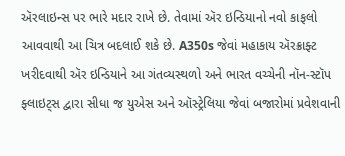ઍરલાઇન્સ પર ભારે મદાર રાખે છે. તેવામાં ઍર ઇન્ડિયાનો નવો કાફલો આવવાથી આ ચિત્ર બદલાઈ શકે છે. A350s જેવાં મહાકાય ઍરક્રાફ્ટ ખરીદવાથી ઍર ઇન્ડિયાને આ ગંતવ્યસ્થળો અને ભારત વચ્ચેની નૉન-સ્ટૉપ ફ્લાઇટ્સ દ્વારા સીધા જ યુએસ અને ઑસ્ટ્રેલિયા જેવાં બજારોમાં પ્રવેશવાની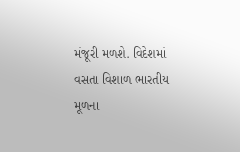મંજૂરી મળશે. વિદેશમાં વસતા વિશાળ ભારતીય મૂળના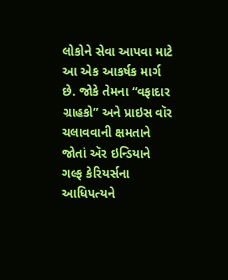લોકોને સેવા આપવા માટે આ એક આકર્ષક માર્ગ છે. જોકે તેમના “વફાદાર ગ્રાહકો” અને પ્રાઇસ વૉર ચલાવવાની ક્ષમતાને જોતાં ઍર ઇન્ડિયાને ગલ્ફ કેરિયર્સના આધિપત્યને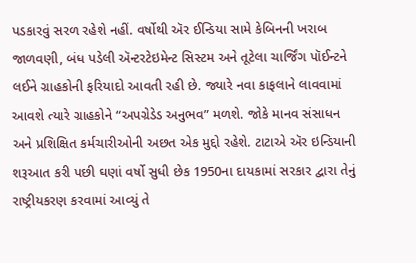પડકારવું સરળ રહેશે નહીં. વર્ષોથી ઍર ઈન્ડિયા સામે કેબિનની ખરાબ જાળવણી, બંધ પડેલી ઍન્ટરટેઇમેન્ટ સિસ્ટમ અને તૂટેલા ચાર્જિંગ પૉઈન્ટને લઈને ગ્રાહકોની ફરિયાદો આવતી રહી છે. જ્યારે નવા કાફલાને લાવવામાં આવશે ત્યારે ગ્રાહકોને “અપગ્રેડેડ અનુભવ” મળશે. જોકે માનવ સંસાધન અને પ્રશિક્ષિત કર્મચારીઓની અછત એક મુદ્દો રહેશે. ટાટાએ ઍર ઇન્ડિયાની શરૂઆત કરી પછી ઘણાં વર્ષો સુધી છેક 1950ના દાયકામાં સરકાર દ્વારા તેનું રાષ્ટ્રીયકરણ કરવામાં આવ્યું તે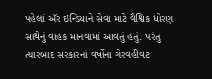પહેલાં ઍર ઇન્ડિયાને સેવા માટે વૈશ્વિક ધોરણ સાથેનું વાહક માનવામાં આવતું હતું. પરંતુ ત્યારબાદ સરકારનાં વર્ષોના ગેરવહીવટ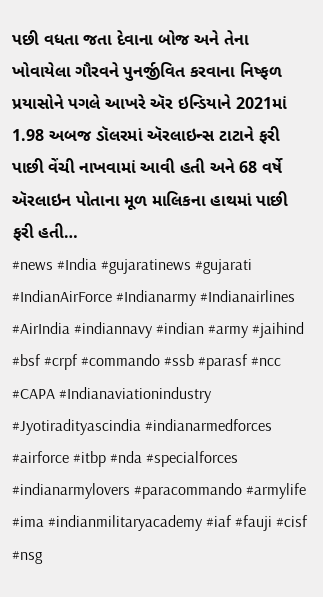પછી વધતા જતા દેવાના બોજ અને તેના ખોવાયેલા ગૌરવને પુનર્જીવિત કરવાના નિષ્ફળ પ્રયાસોને પગલે આખરે ઍર ઇન્ડિયાને 2021માં 1.98 અબજ ડૉલરમાં ઍરલાઇન્સ ટાટાને ફરી પાછી વેંચી નાખવામાં આવી હતી અને 68 વર્ષે ઍરલાઇન પોતાના મૂળ માલિકના હાથમાં પાછી ફરી હતી…
#news #India #gujaratinews #gujarati #IndianAirForce #Indianarmy #Indianairlines #AirIndia #indiannavy #indian #army #jaihind #bsf #crpf #commando #ssb #parasf #ncc #CAPA #Indianaviationindustry #Jyotiradityascindia #indianarmedforces #airforce #itbp #nda #specialforces #indianarmylovers #paracommando #armylife #ima #indianmilitaryacademy #iaf #fauji #cisf #nsg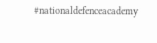#nationaldefenceacademy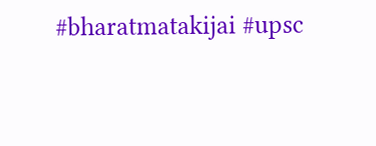#bharatmatakijai #upsc